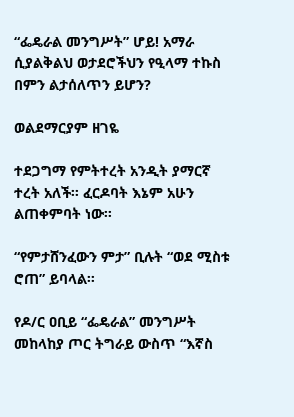“ፌዴራል መንግሥት” ሆይ! አማራ ሲያልቅልህ ወታደሮችህን የዒላማ ተኩስ በምን ልታሰለጥን ይሆን?

ወልደማርያም ዘገዬ

ተደጋግማ የምትተረት አንዲት ያማርኛ ተረት አለች፡፡ ፈርዶባት እኔም አሁን ልጠቀምባት ነው፡፡

“የምታሸንፈውን ምታ” ቢሉት “ወደ ሚስቱ ሮጠ” ይባላል፡፡

የዶ/ር ዐቢይ “ፌዴራል” መንግሥት መከላከያ ጦር ትግራይ ውስጥ “እኛስ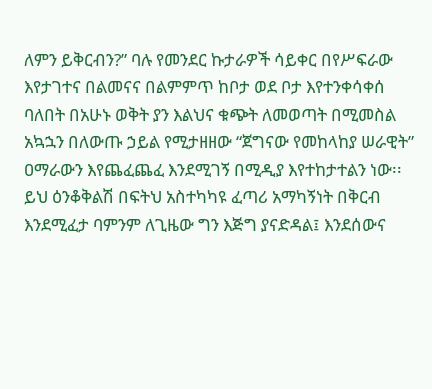ለምን ይቅርብን?” ባሉ የመንደር ኩታራዎች ሳይቀር በየሥፍራው እየታገተና በልመናና በልምምጥ ከቦታ ወደ ቦታ እየተንቀሳቀሰ ባለበት በአሁኑ ወቅት ያን እልህና ቁጭት ለመወጣት በሚመስል አኳኋን በለውጡ ኃይል የሚታዘዘው “ጀግናው የመከላከያ ሠራዊት” ዐማራውን እየጨፈጨፈ እንደሚገኝ በሚዲያ እየተከታተልን ነው፡፡ ይህ ዕንቆቅልሽ በፍትህ አስተካካዩ ፈጣሪ አማካኝነት በቅርብ እንደሚፈታ ባምንም ለጊዜው ግን እጅግ ያናድዳል፤ እንደሰውና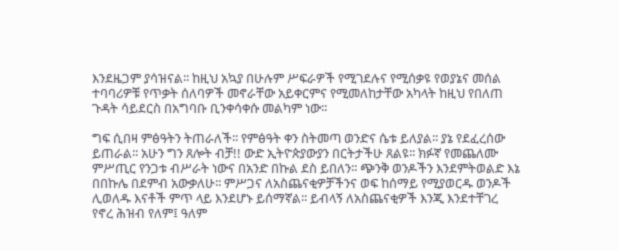እንደዜጋም ያሳዝናል፡፡ ከዚህ አኳያ በሁሉም ሥፍራዎች የሚገደሉና የሚሰቃዩ የወያኔና መሰል ተባባሪዎቹ የጥቃት ሰለባዎች መኖራቸው አይቀርምና የሚመለከታቸው አካላት ከዚህ የበለጠ ጉዳት ሳይደርስ በአግባቡ ቢንቀሳቀሱ መልካም ነው፡፡

ግፍ ሲበዛ ምፅዓትን ትጠራለች፡፡ የምፅዓት ቀን ስትመጣ ወንድና ሴቱ ይለያል፡፡ ያኔ የደፈረሰው ይጠራል፡፡ አሁን ግን ጸሎት ብቻ!! ውድ ኢትዮጵያውያን በርትታችሁ ጸልዩ፡፡ ክፉኛ የመጨለሙ ምሥጢር የንጋቱ ብሥራት ነውና በአንድ በኩል ደስ ይበለን፡፡ ጭንቅ ወንዶችን እንደምትወልድ እኔ በበኩሌ በደምብ አውቃለሁ፡፡ ምሥጋና ለአስጨናቂዎቻችንና ወፍ ከሰማይ የሚያወርዱ ወንዶች ሊወለዱ እናቶች ምጥ ላይ እንደሆኑ ይሰማኛል፡፡ ይብላኝ ለአስጨናቂዎች እንጂ እንደተቸገረ የኖረ ሕዝብ የለም፤ ዓለም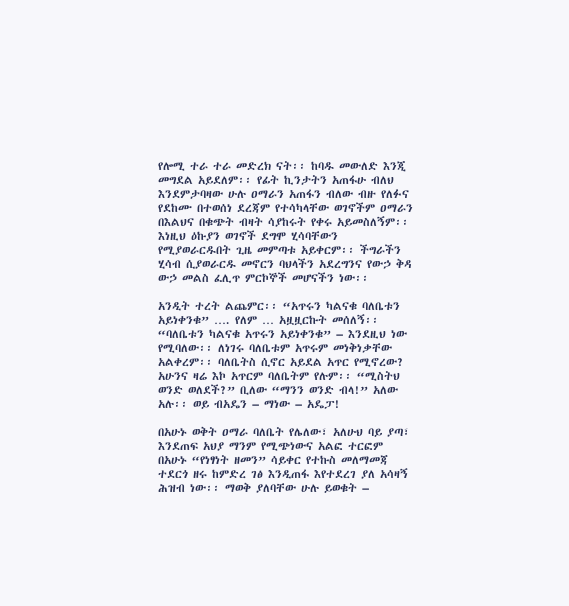የሎሚ ተራ ተራ መድረክ ናት፡፡ ከባዱ መውለድ እንጂ መግደል አይደለም፡፡ የፊት ኪንታትን አጠፋሁ ብለህ እንደምታባዛው ሁሉ ዐማራን አጠፋን ብለው ብዙ የለፉና የደከሙ በተወሰነ ደረጃም የተሳካላቸው ወገኖችም ዐማራን በእልህና በቁጭት ብዛት ሳያከሩት የቀሩ አይመስለኝም፡፡ እነዚህ ዕኩያን ወገኖች ደግሞ ሂሳባቸውን የሚያወራርዱበት ጊዜ መምጣቱ አይቀርም፡፡ ችግራችን ሂሳብ ሲያወራርዱ መኖርን ባህላችን አደረግንና የውኃ ቅዳ ውኃ መልስ ፈሊጥ ምርኮኞች መሆናችን ነው፡፡

አንዲት ተረት ልጨምር፡፡ “አጥሩን ካልናቁ ባለቤቱን አይነቀንቁ” …. የለም … አዟዟርኩት መሰለኝ፡፡ “ባለቤቱን ካልናቁ አጥሩን አይነቀንቁ” – እንደዚህ ነው የሚባለው፡፡ ለነገሩ ባለቤቱም አጥሩም መነቅነቃቸው አልቀረም፡፡ ባለቤትስ ሲኖር አይደል አጥር የሚኖረው? አሁንና ዛሬ እኮ አጥርም ባለቤትም የሉም፡፡ “ሚስትህ ወንድ ወለደች?” ቢለው “ማንን ወንድ ብላ!” አለው አሉ፡፡ ወይ ብአዴን – ማነው – አዴፓ!

በአሁኑ ወቅት ዐማራ ባለቤት የሌለው፣ አለሁህ ባይ ያጣ፣ እንደጠፍ አህያ ማንም የሚጭነውና አልፎ ተርፎም በአሁኑ “የነፃነት ዘመን” ሳይቀር የተኩስ መለማመጃ ተደርጎ ዘሩ ከምድረ ገፅ እንዲጠፋ እየተደረገ ያለ አሳዛኝ ሕዝብ ነው፡፡ ማወቅ ያለባቸው ሁሉ ይወቁት –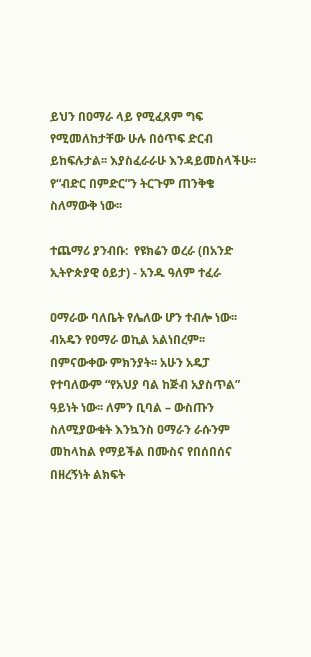ይህን በዐማራ ላይ የሚፈጸም ግፍ የሚመለከታቸው ሁሉ በዕጥፍ ድርብ ይከፍሉታል፡፡ እያስፈራራሁ እንዳይመስላችሁ፡፡ የ“ብድር በምድር”ን ትርጉም ጠንቅቄ ስለማውቅ ነው፡፡

ተጨማሪ ያንብቡ:  የዩክሬን ወረራ (በአንድ ኢትዮጵያዊ ዕይታ) - አንዱ ዓለም ተፈራ

ዐማራው ባለቤት የሌለው ሆን ተብሎ ነው፡፡ ብአዴን የዐማራ ወኪል አልነበረም፡፡ በምናውቀው ምክንያት፡፡ አሁን አዴፓ የተባለውም “የአህያ ባል ከጅብ አያስጥል” ዓይነት ነው፡፡ ለምን ቢባል – ውስጡን ስለሚያውቁት እንኳንስ ዐማራን ራሱንም መከላከል የማይችል በሙስና የበሰበሰና በዘረኝነት ልክፍት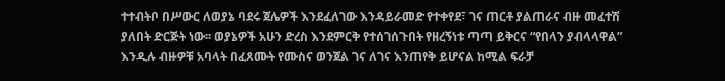ተተብትቦ በሥውር ለወያኔ ባደሩ ጀሌዎች እንደፈለገው እንዳይራመድ የተቀየደ፣ ገና ጠርቶ ያልጠራና ብዙ መፈተሽ ያለበት ድርጅት ነው፡፡ ወያኔዎች አሁን ድረስ እንደምርቅ የተሰገሰጉበት የዘረኝነቱ ጣጣ ይቅርና “የበላን ያብላላዋል” እንዲሉ ብዙዎቹ አባላት በፈጸሙት የሙስና ወንጀል ገና ለገና እንጠየቅ ይሆናል ከሚል ፍራቻ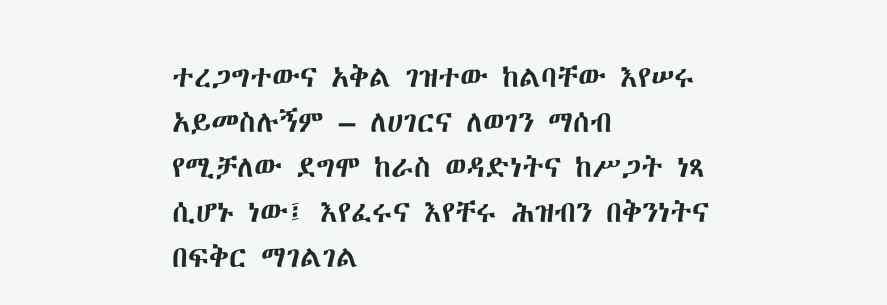ተረጋግተውና አቅል ገዝተው ከልባቸው እየሠሩ አይመስሉኝም – ለሀገርና ለወገን ማሰብ የሚቻለው ደግሞ ከራስ ወዳድነትና ከሥጋት ነጻ ሲሆኑ ነው፤ እየፈሩና እየቸሩ ሕዝብን በቅንነትና በፍቅር ማገልገል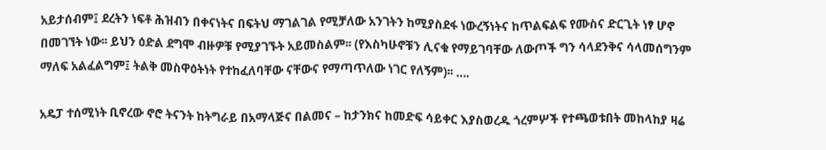አይታሰብም፤ ደረትን ነፍቶ ሕዝብን በቀናነትና በፍትህ ማገልገል የሚቻለው አንገትን ከሚያስደፋ ነውረኝነትና ከጥልፍልፍ የሙስና ድርጊት ነፃ ሆኖ በመገኘት ነው፡፡ ይህን ዕድል ደግሞ ብዙዎቹ የሚያገኙት አይመስልም፡፡ (የእስካሁኖቹን ሊናቁ የማይገባቸው ለውጦች ግን ሳላደንቅና ሳላመሰግንም ማለፍ አልፈልግም፤ ትልቅ መስዋዕትነት የተከፈለባቸው ናቸውና የማጣጥለው ነገር የለኝም)፡፡ ….

አዴፓ ተሰሚነት ቢኖረው ኖሮ ትናንት ከትግራይ በአማላጅና በልመና – ከታንክና ከመድፍ ሳይቀር እያስወረዱ ጎረምሦች የተጫወቱበት መከላከያ ዛሬ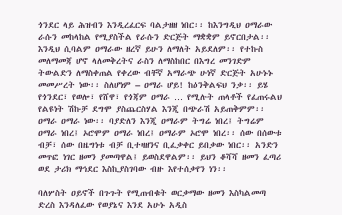ጎንደር ላይ ሕዝብን እንዲረፈርፍ ባልታዘዘ ነበር፡፡ ከእንግዲህ ዐማራው ራሱን መከላከል የሚያስችል የራሱን ድርጅት ማቋቋም ይኖርበታል፡፡ እንዲህ ሲባልም ዐማራው ዘረኛ ይሁን ለማለት አይደለም፡፡ የተኩስ መለማመጃ ሆኖ ላለመቅረትና ራስን ለማስከበር በእግረ መንገድም ትውልድን ለማስቀጠል የቀረው ብቸኛ አማራጭ ሁነኛ ድርጅት አሁኑኑ መመሥረት ነው፡፡ ስለሆነም – ዐማራ ሆይ! ከዕንቅልፍህ ንቃ፡፡ ይሄ የጎንደር፣ የወሎ፣ የሸዋ፣ የጎጃም ዐማራ … የሚሉት ጠላቶች የፈጠሩልህ የልዩነት ሽኩቻ ደግሞ ያስጨርስሃል እንጂ በጭራሽ አይጠቅምም፡፡ ዐማራ ዐማራ ነው፡፡ ባያድለን እንጂ ዐማራም ትግሬ ነበረ፤ ትግሬም ዐማራ ነበረ፤ ኦሮሞም ዐማራ ነበረ፤ ዐማራም ኦሮሞ ነበረ፡፡ ሰው በሰውቱ ብቻ፣ ሰው በዜግነቱ ብቻ ቢተዛዘንና ቢፈቃቀር ይበቃው ነበር፡፡ አንድን መጥፎ ነገር ዘመን ያመጣዋል፤ ይወስደዋልም፡፡ ይህን ቆሻሻ ዘመን ፈጣሪ ወደ ታሪክ ማኅደር እስኪያስገባው ብዙ እየተሰቃየን ነን፡፡

ባለሦስት ዐይኖች በጉጉት የሚጠብቁት ወርቃማው ዘመን እስካልመጣ ድረስ እንዳለፈው የወያኔና እንደ አሁኑ አዲስ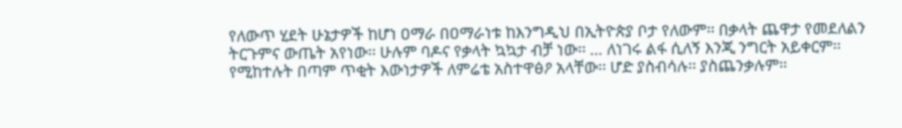የለውጥ ሂደት ሁኔታዎች ከሆነ ዐማራ በዐማራነቱ ከእንግዲህ በኢትዮጵያ ቦታ የለውም፡፡ በቃላት ጨዋታ የመደለልን ትርጉምና ውጤት አየነው፡፡ ሁሉም ባዶና የቃላት ኳኳታ ብቻ ነው፡፡ … ለነገሩ ልፋ ሲለኝ እንጂ ንግርት አይቀርም፡፡ የሚከተሉት በጣም ጥቂት እውነታዎች ለምሬቴ አስተዋፅዖ አላቸው፡፡ ሆድ ያስብሳሉ፡፡ ያስጨንቃሉም፡፡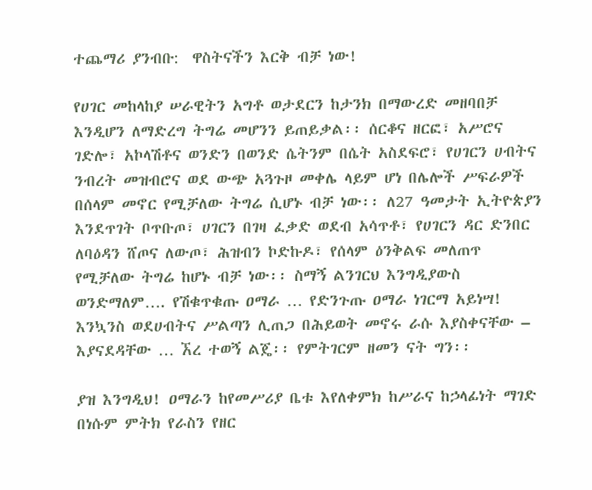ተጨማሪ ያንብቡ:  ዋስትናችን እርቅ ብቻ ነው!

የሀገር መከላከያ ሠራዊትን አግቶ ወታደርን ከታንክ በማውረድ መዘባበቻ እንዲሆን ለማድረግ ትግሬ መሆንን ይጠይቃል፡፡ ሰርቆና ዘርፎ፣ አሥሮና ገድሎ፣ አኮላሽቶና ወንድን በወንድ ሴትንም በሴት አስደፍሮ፣ የሀገርን ሀብትና ንብረት መዝብሮና ወደ ውጭ አጓጉዞ መቀሌ ላይም ሆነ በሌሎች ሥፍራዎች  በሰላም መኖር የሚቻለው ትግሬ ሲሆኑ ብቻ ነው፡፡ ለ27 ዓመታት ኢትዮጵያን እንደጥገት ቦጥቡጦ፣ ሀገርን በገዛ ፈቃድ ወደብ አሳጥቶ፣ የሀገርን ዳር ድንበር ለባዕዳን ሸጦና ለውጦ፣ ሕዝብን ኮድኩዶ፣ የሰላም ዕንቅልፍ መለጠጥ የሚቻለው ትግሬ ከሆኑ ብቻ ነው፡፡ ስማኝ ልንገርህ እንግዲያውስ ወንድማለም…. የሽቁጥቁጡ ዐማራ … የድንጉጡ ዐማራ ነገርማ አይነሣ! እንኳንስ ወደሀብትና ሥልጣን ሊጠጋ በሕይወት መኖሩ ራሱ እያስቀናቸው – እያናደዳቸው … ኧረ ተወኝ ልጄ፡፡ የምትገርም ዘመን ናት ግን፡፡

ያዝ እንግዲህ! ዐማራን ከየመሥሪያ ቤቱ እየለቀምክ ከሥራና ከኃላፊነት ማገድ በነሱም ምትክ የራስን የዘር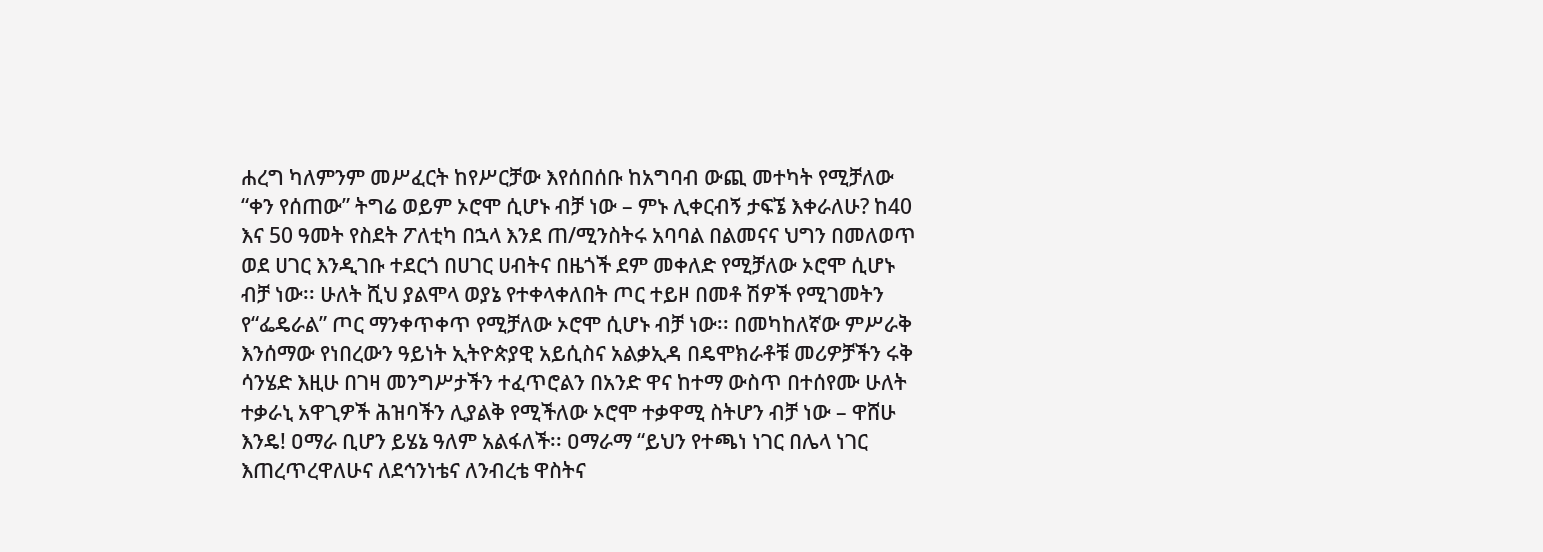ሐረግ ካለምንም መሥፈርት ከየሥርቻው እየሰበሰቡ ከአግባብ ውጪ መተካት የሚቻለው “ቀን የሰጠው” ትግሬ ወይም ኦሮሞ ሲሆኑ ብቻ ነው – ምኑ ሊቀርብኝ ታፍኜ እቀራለሁ? ከ40 እና 50 ዓመት የስደት ፖለቲካ በኋላ እንደ ጠ/ሚንስትሩ አባባል በልመናና ህግን በመለወጥ ወደ ሀገር እንዲገቡ ተደርጎ በሀገር ሀብትና በዜጎች ደም መቀለድ የሚቻለው ኦሮሞ ሲሆኑ ብቻ ነው፡፡ ሁለት ሺህ ያልሞላ ወያኔ የተቀላቀለበት ጦር ተይዞ በመቶ ሽዎች የሚገመትን የ“ፌዴራል” ጦር ማንቀጥቀጥ የሚቻለው ኦሮሞ ሲሆኑ ብቻ ነው፡፡ በመካከለኛው ምሥራቅ እንሰማው የነበረውን ዓይነት ኢትዮጵያዊ አይሲስና አልቃኢዳ በዴሞክራቶቹ መሪዎቻችን ሩቅ ሳንሄድ እዚሁ በገዛ መንግሥታችን ተፈጥሮልን በአንድ ዋና ከተማ ውስጥ በተሰየሙ ሁለት ተቃራኒ አዋጊዎች ሕዝባችን ሊያልቅ የሚችለው ኦሮሞ ተቃዋሚ ስትሆን ብቻ ነው – ዋሸሁ እንዴ! ዐማራ ቢሆን ይሄኔ ዓለም አልፋለች፡፡ ዐማራማ “ይህን የተጫነ ነገር በሌላ ነገር እጠረጥረዋለሁና ለደኅንነቴና ለንብረቴ ዋስትና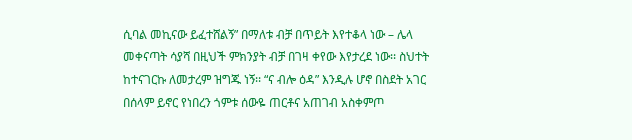ሲባል መኪናው ይፈተሸልኝ” በማለቱ ብቻ በጥይት እየተቆላ ነው – ሌላ መቀናጣት ሳያሻ በዚህች ምክንያት ብቻ በገዛ ቀየው እየታረደ ነው፡፡ ስህተት ከተናገርኩ ለመታረም ዝግጁ ነኝ፡፡ “ና ብሎ ዕዳ” እንዲሉ ሆኖ በስደት አገር በሰላም ይኖር የነበረን ጎምቱ ሰውዬ ጠርቶና አጠገብ አስቀምጦ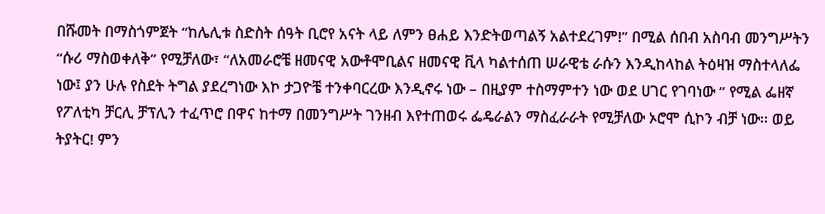በሹመት በማስጎምጀት “ከሌሊቱ ስድስት ሰዓት ቢሮየ አናት ላይ ለምን ፀሐይ እንድትወጣልኝ አልተደረገም!” በሚል ሰበብ አስባብ መንግሥትን “ሱሪ ማስወቀለቅ” የሚቻለው፣ “ለአመራሮቼ ዘመናዊ አውቶሞቢልና ዘመናዊ ቪላ ካልተሰጠ ሠራዊቴ ራሱን እንዲከላከል ትዕዛዝ ማስተላለፌ ነው፤ ያን ሁሉ የስደት ትግል ያደረግነው እኮ ታጋዮቼ ተንቀባርረው እንዲኖሩ ነው – በዚያም ተስማምተን ነው ወደ ሀገር የገባነው ” የሚል ፌዘኛ የፖለቲካ ቻርሊ ቻፕሊን ተፈጥሮ በዋና ከተማ በመንግሥት ገንዘብ እየተጠወሩ ፌዴራልን ማስፈራራት የሚቻለው ኦሮሞ ሲኮን ብቻ ነው፡፡ ወይ ትያትር! ምን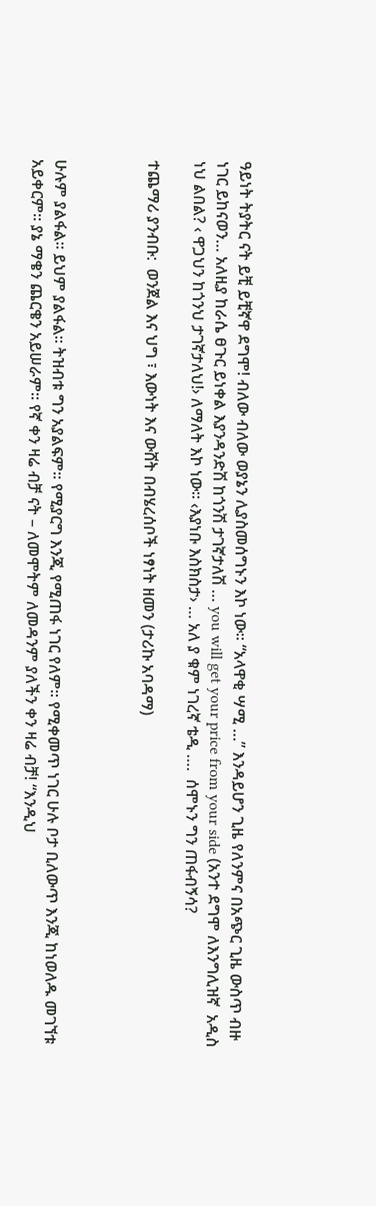ዓይነት ትያትር ናት ይቺ ይቺኛዋ ደግሞ! ብለው ብለው ወያኔን ሊያስመሰግኑን እኮ ነው፡፡ “አላዋቂ ሣሚ …” እንዳይሆን ጊዜ የለንምና በአጭር ጊዜ ውስጥ ብዙ ነገር ይከናወን… አለዚያ ከራሴ ፀጉር ይነቀል እያንዳንድሽ ከጎንሽ ታገኛታለሽ … you will get your price from your side (አንተ ደግሞ ለእንግሊዝኛ  አዲስ ነህ ልበል? ‹ ዋጋህን ከጎንህ ታገኛታለህ!› ለማለት እኮ ነው፡፡ ‹እያነቡ እስክስታ› … አለ ያ ቁም ነገረኛ ቴዲ ….  ሰሞኑን ግን ጠፋብኝሳ?

ተጨማሪ ያንብቡ:  ወንጀል እና ህግ ፣ እውነት እና ውሸት በብሄረሰቦች ነፃነት ዘመን (ታሪኩ አባዳማ)



ሁሉም ያልፋል፡፡ ይህም ያልፋል፡፡ ትዝብቱ ግን አያልፍም፡፡ የሚያርግ እንጂ የሚጠፋ ነገር የለም፡፡ የሚቀመጥ ነገር ሁሉ ቦታ ቢለውጥ እንጂ ከነወለዱ መገኘቱ አይቀርም፡፡ ያኔ ማቄን ጨርቄን አይሠራም፡፡ የኛ ቀን ዛሬ ብቻ ናት – ለመሞትም ለመዳንም ያለችን ቀን ዛሬ ብቻ! “እንዲህ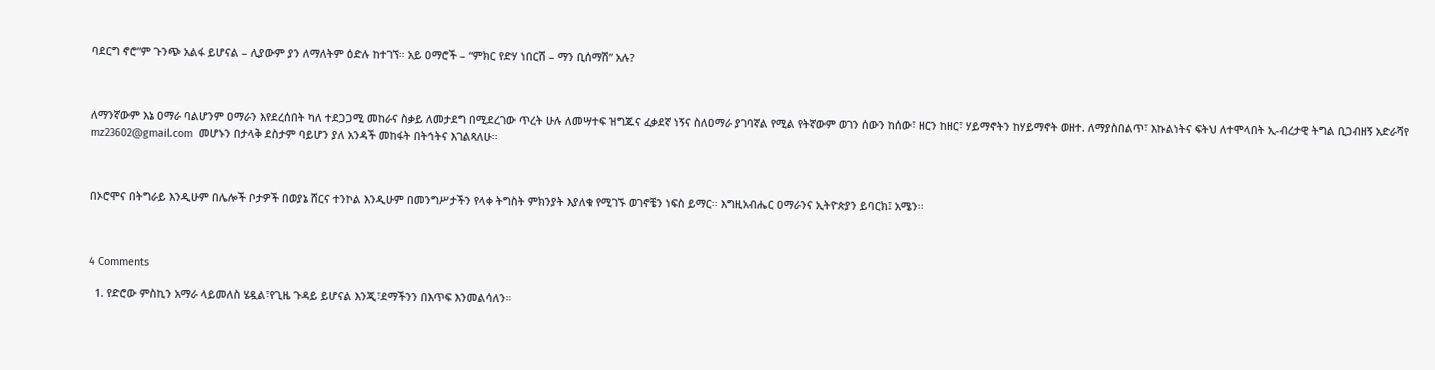ባደርግ ኖሮ”ም ጉንጭ አልፋ ይሆናል – ሊያውም ያን ለማለትም ዕድሉ ከተገኘ፡፡ አይ ዐማሮች – “ምክር የድሃ ነበርሽ – ማን ቢሰማሽ” አሉ?



ለማንኛውም እኔ ዐማራ ባልሆንም ዐማራን እየደረሰበት ካለ ተደጋጋሚ መከራና ስቃይ ለመታደግ በሚደረገው ጥረት ሁሉ ለመሣተፍ ዝግጁና ፈቃደኛ ነኝና ስለዐማራ ያገባኛል የሚል የትኛውም ወገን ሰውን ከሰው፣ ዘርን ከዘር፣ ሃይማኖትን ከሃይማኖት ወዘተ. ለማያስበልጥ፣ እኩልነትና ፍትህ ለተሞላበት ኢ-ብረታዊ ትግል ቢጋብዘኝ አድራሻየ mz23602@gmail.com  መሆኑን በታላቅ ደስታም ባይሆን ያለ አንዳች መከፋት በትኅትና እገልጻለሁ፡፡



በኦሮሞና በትግራይ እንዲሁም በሌሎች ቦታዎች በወያኔ ሸርና ተንኮል እንዲሁም በመንግሥታችን የላቀ ትግስት ምክንያት እያለቁ የሚገኙ ወገኖቼን ነፍስ ይማር፡፡ እግዚአብሔር ዐማራንና ኢትዮጵያን ይባርክ፤ አሜን፡፡



4 Comments

  1. የድሮው ምስኪን አማራ ላይመለስ ሄዷል፣የጊዜ ጉዳይ ይሆናል እንጂ፣ደማችንን በእጥፍ እንመልሳለን።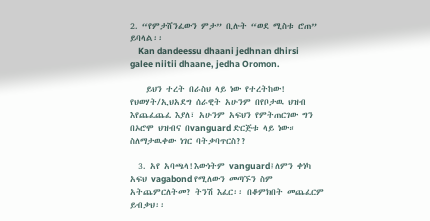2. “የምታሸንፈውን ምታ” ቢሉት “ወደ ሚስቱ ሮጠ” ይባላል፡፡
    Kan dandeessu dhaani jedhnan dhirsi galee niitii dhaane, jedha Oromon.

    ይህን ተረት በራስህ ላይ ነው የተረትከው! የህወሃት/ኢህአደግ ሰራዊት አሁንም በየቦታዉ ህዝብ እየጨፈጨፈ እያለ፣ አሁንም አፍህን የምትጠርገው ግን በኦሮሞ ህዝብና በvanguard ድርጅቱ ላይ ነው። ስለማታዉቀው ነገር ባትቃባጥርስ??

  3. አየ አባጫላ!እውነትም vanguard፤ለምን ቀነካ አፍህ vagabond የሚለውን መጣኙን ስም አትጨምርለትመ? ትንሽ እፈር፡፡ በቆምክበት መጨፈርም ይብቃህ፡፡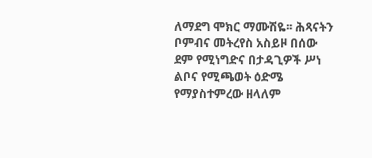ለማደግ ሞክር ማሙሽዬ፡፡ ሕጻናትን ቦምብና መትረየስ አስይዞ በሰው ደም የሚነግድና በታዳጊዎች ሥነ ልቦና የሚጫወት ዕድሜ የማያስተምረው ዘላለም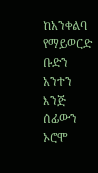ከአንቀልባ የማይወርድ ቡድን አንተን እንጅ ሰፊውን ኦሮሞ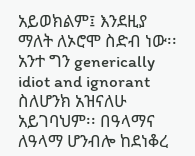አይወክልም፤ እንደዚያ ማለት ለኦሮሞ ስድብ ነው፡፡ አንተ ግን generically idiot and ignorant ስለሆንክ አዝናለሁ አይገባህም፡፡ በዓላማና ለዓላማ ሆንብሎ ከደነቆረ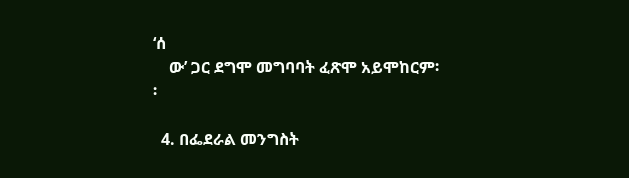‘ሰ
    ው’ ጋር ደግሞ መግባባት ፈጽሞ አይሞከርም፡፡

  4. በፌደራል መንግስት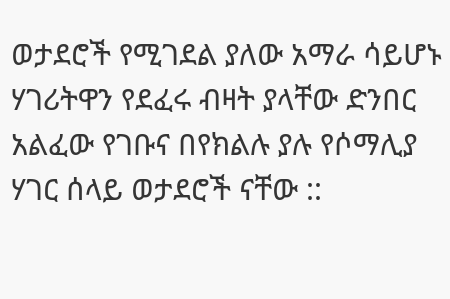ወታደሮች የሚገደል ያለው አማራ ሳይሆኑ ሃገሪትዋን የደፈሩ ብዛት ያላቸው ድንበር አልፈው የገቡና በየክልሉ ያሉ የሶማሊያ ሃገር ሰላይ ወታደሮች ናቸው ::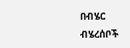በብሄር ብሄረሰቦች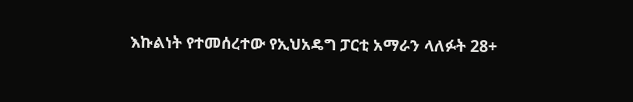እኩልነት የተመሰረተው የኢህአዴግ ፓርቲ አማራን ላለፉት 28+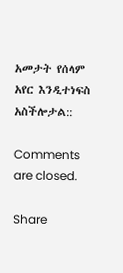አመታት የሰላም አየር እንዲተነፍስ አስችሎታል::

Comments are closed.

Share